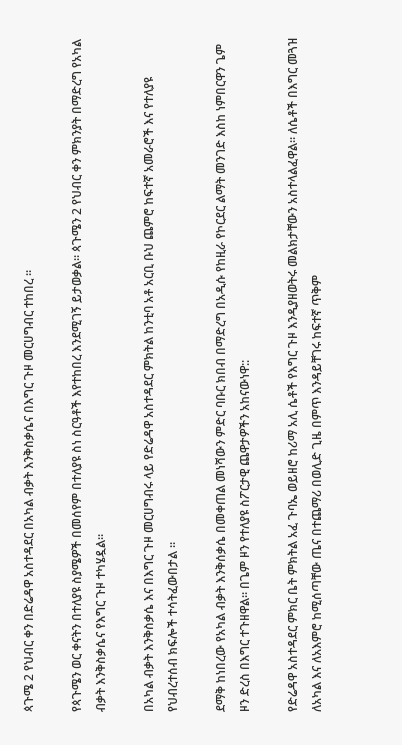ጳጉሜ 2 የህብር ቀን በድሬዳዋ አስተዳደር በአካል ብቃት እንቅስቃሴና በእግር ጉዞ መርሀግብር ተከበረ ።

የጳጉሜን ወር ቀናትን በተለያዩ ስያሜዎች በመሰየም በተለያዩ ስነ ስርዓቶች እየተከበረ እንደሚገኝ ይታወቃል። ጳጉሜን 2 የህብር ቀን ምክንያት በማድረግ የአካል ብቃት እንቅስቃሴና የእግር ጉዞ ተካሄዷል።

በአካል ብቃት እንቅስቃሴ እና በእግር ጉዞ መርሀግብሩ ላይ የድሬዳዋ አስተዳደር ምክትል ከንቲባ አቶ አርቢ ቡህ ጨምሮ ከፍተኛ አመራሮች እና የተለያዩ የህብረተሰብ ክፍሎች ተሳትፈውበታል ።

ደማቅ ከነበረው የአካል ብቃት እንቅሰቃሴ በመቀጠል መነሻውን ምድር ባቡር ክበብ በማድረግ በአዲሱ የከዚራ የኮርደር ልማት መንገድ እስከ ነምበርዋን ጌም ዞን ድረስ በእግር ተጉዘዋል። በጌም ዞን የተለያዩ ስፖርታዊ ጨዋታዎችን አከናውነዋ::

የድሬዳዋ አስተዳደር ምክር ቤት ምክትል አፈ ጉባኤ ወይዘሮ ከሪማ አሊ ሴቶች የእግር ጉዞ እንዲያዘወትሩ መልክታቸውን አስተላልፈዋል። ለሴቶች በእግር መጓዝ ለአካል እና ለአእምሮ ከሚሰጣቸው ጤና በተጨማሪ በወሊድ ጊዜ በምጥ እንዳይቸገሩ ከፍተኛ ጥቅም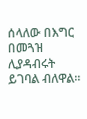ሰላለው በእግር በመጓዝ ሊያዳብሩት ይገባል ብለዋል።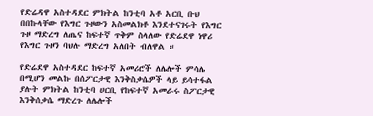የድሬዳዋ አስተዳደር ምክትል ከንቲባ አቶ አርቢ ቡህ በበኩላቸው የእግር ጉዞውን አስመልክቶ እንደተናገሩት የእግር ጉዞ ማድረግ ለጤና ከፍተኛ ጥቅም ስላለው የድሬደዋ ነዋሪ የእግር ጉዞን ባህሉ ማድረግ አለበት ብለዋል ።

የድሬደዋ አስተዳደር ከፍተኛ አመሪሮች ለሌሎች ምሳሌ በሚሆን መልኩ በሰፖርታዊ እንቅስቃሴዎች ላይ ይሳተፋል ያሉት ምክትል ከንቲባ ሀርቢ የከፍተኛ አመራሩ ስፖርታዊ እንቅሰቃሴ ማድረጉ ለሌሎች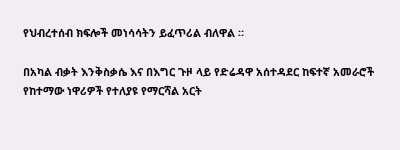የህብረተሰብ ክፍሎች መነሳሳትን ይፈጥሪል ብለዋል ።

በአካል ብቃት እንቅስቃሴ እና በእግር ጉዞ ላይ የድሬዳዋ አሰተዳደር ከፍተኛ አመራሮች የከተማው ነዋሪዎች የተለያዩ የማርሻል አርት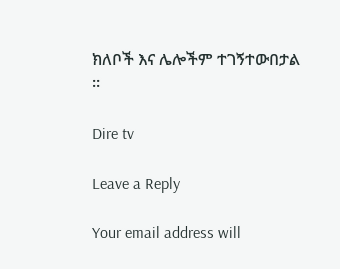ክለቦች እና ሌሎችም ተገኝተውበታል ።

Dire tv

Leave a Reply

Your email address will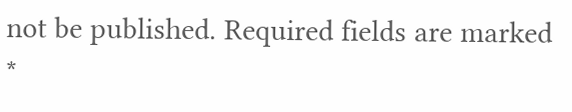not be published. Required fields are marked *